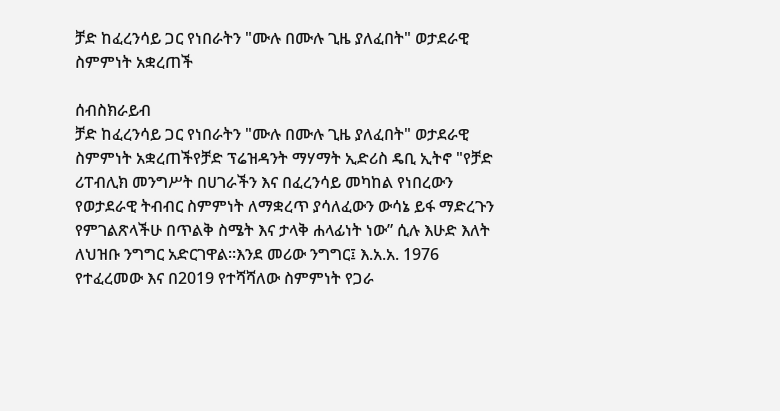ቻድ ከፈረንሳይ ጋር የነበራትን "ሙሉ በሙሉ ጊዜ ያለፈበት" ወታደራዊ ስምምነት አቋረጠች

ሰብስክራይብ
ቻድ ከፈረንሳይ ጋር የነበራትን "ሙሉ በሙሉ ጊዜ ያለፈበት" ወታደራዊ ስምምነት አቋረጠችየቻድ ፕሬዝዳንት ማሃማት ኢድሪስ ዴቢ ኢትኖ "የቻድ ሪፐብሊክ መንግሥት በሀገራችን እና በፈረንሳይ መካከል የነበረውን የወታደራዊ ትብብር ስምምነት ለማቋረጥ ያሳለፈውን ውሳኔ ይፋ ማድረጉን የምገልጽላችሁ በጥልቅ ስሜት እና ታላቅ ሐላፊነት ነው” ሲሉ እሁድ እለት ለህዝቡ ንግግር አድርገዋል።እንደ መሪው ንግግር፤ እ.አ.አ. 1976 የተፈረመው እና በ2019 የተሻሻለው ስምምነት የጋራ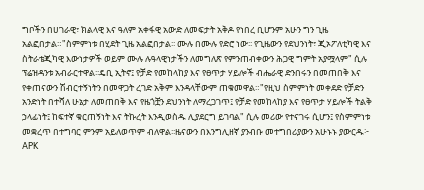ግቦችን በሀገራዊ፣ ክልላዊ እና ዓለም አቀፋዊ አውድ ለመፍታት አቅዶ የነበረ ቢሆንም አሁን ግን ጊዜ አልፎበታል።"ስምምነቱ በሂደት ጊዜ አልፎበታል፡፡ ሙሉ በሙሉ የድሮ ነው፡፡ የጊዜውን የደህንነት፣ ጂኦፖለቲካዊ እና ስትራቴጂካዊ እውነታዎች ወይም ሙሉ ሉዓላዊነታችን ለመግለጽ የምንጠብቀውን ሕጋዊ ግምት አያሟላም" ሲሉ ፕሬዝዳንቱ አብራርተዋል፡፡ዴቢ ኢትኖ፤ የቻድ የመከላከያ እና የፀጥታ ሃይሎች ብሔራዊ ድንበሩን በመጠበቅ እና የቀጠናውን ሽብርተኝነትን በመዋጋት ረገድ አቅም እንዳላቸውም ጠቁመዋል።"የዚህ ስምምነት መቀደድ የቻድን አንድነት በተሻለ ሁኔታ ለመጠበቅ እና የዜጎቿን ደህንነት ለማረጋገጥ፤ የቻድ የመከላከያ እና የፀጥታ ሃይሎች ትልቅ ኃላፊነት፤ ከፍተኛ ቁርጠኝነት እና ትኩረት እንዲወስዱ ሊያደርግ ይገባል" ሲሉ መሪው የተናገሩ ሲሆን፤ የስምምነቱ መቋረጥ በተግባር ምንም አይለወጥም ብለዋል፡፡ዜናውን በእንግሊዘኛ ያንብቡ መተግበሪያውን አሁኑኑ ያውርዱ፦ APK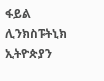ፋይል ሊንክስፑትኒክ ኢትዮጵያን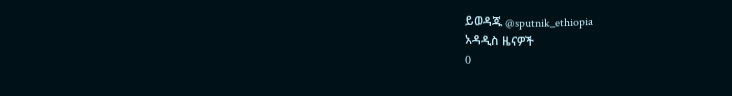ይወዳጁ @sputnik_ethiopia
አዳዲስ ዜናዎች
0